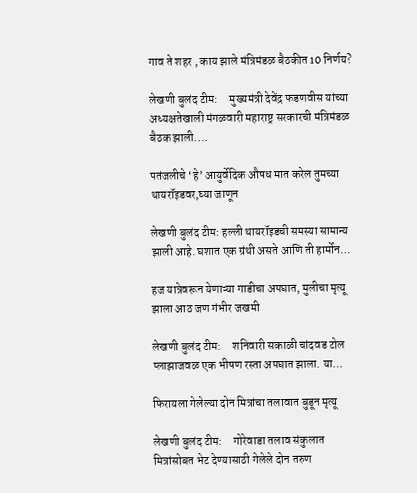गाव ते शहर , काय झाले मंत्रिमंडळ बैठकीत 10 निर्णय?

लेखणी बुलंद टीम:     मुख्यमंत्री देवेंद्र फडणवीस यांच्या अध्यक्षतेखाली मंगळवारी महाराष्ट्र सरकारची मंत्रिमंडळ बैठक झाली.…

पतंजलीचे ‘हे’ आयुर्वेदिक औषध मात करेल तुमच्या थायरॉइडवर,घ्या जाणून

लेखणी बुलंद टीम: हल्ली थायरॉइडची समस्या सामान्य झाली आहे. घशात एक ग्रंथी असते आणि ती हार्मोन…

हज यात्रेवरून येणाऱ्या गाडीचा अपघात, मुलीचा मृत्यू झाला आठ जण गंभीर जखमी

लेखणी बुलंद टीम:     शनिवारी सकाळी चांदवड टोल प्लाझाजवळ एक भीषण रस्ता अपघात झाला. या…

फिरायला गेलेल्या दोन मित्रांचा तलावात बुडून मृत्यू

लेखणी बुलंद टीम:     गोरेवाडा तलाव संकुलात मित्रांसोबत भेट देण्यासाठी गेलेले दोन तरुण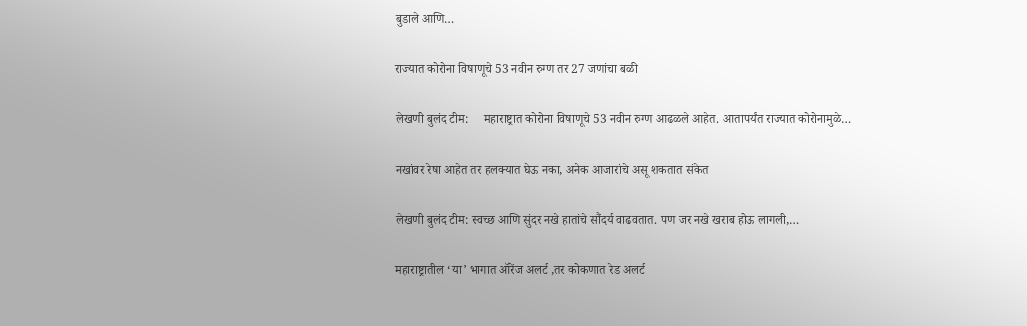बुडाले आणि…

राज्यात कोरोना विषाणूचे 53 नवीन रुग्ण तर 27 जणांचा बळी

लेखणी बुलंद टीम:     महाराष्ट्रात कोरोना विषाणूचे 53 नवीन रुग्ण आढळले आहेत. आतापर्यंत राज्यात कोरोनामुळे…

नखांवर रेषा आहेत तर हलक्यात घेऊ नका, अनेक आजारांचे असू शकतात संकेत

लेखणी बुलंद टीम: स्वच्छ आणि सुंदर नखे हातांचे सौंदर्य वाढवतात. पण जर नखे खराब होऊ लागली,…

महाराष्ट्रातील ‘या’ भागात ऑरेंज अलर्ट ,तर कोकणात रेड अलर्ट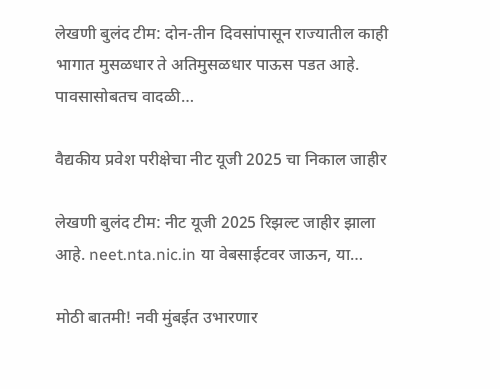लेखणी बुलंद टीम: दोन-तीन दिवसांपासून राज्यातील काही भागात मुसळधार ते अतिमुसळधार पाऊस पडत आहे. पावसासोबतच वादळी…

वैद्यकीय प्रवेश परीक्षेचा नीट यूजी 2025 चा निकाल जाहीर

लेखणी बुलंद टीम: नीट यूजी 2025 रिझल्ट जाहीर झाला आहे. neet.nta.nic.in या वेबसाईटवर जाऊन, या…

मोठी बातमी! नवी मुंबईत उभारणार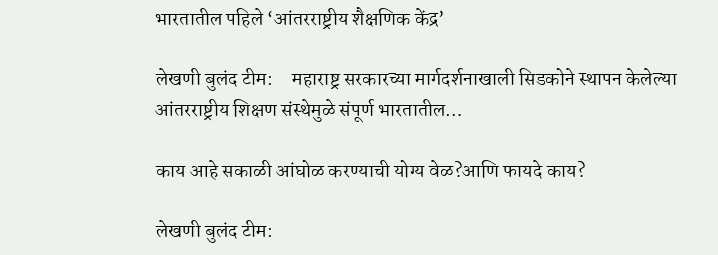भारतातील पहिले ‘आंतरराष्ट्रीय शैक्षणिक केंद्र’

लेखणी बुलंद टीम:     महाराष्ट्र सरकारच्या मार्गदर्शनाखाली सिडकोने स्थापन केलेल्या आंतरराष्ट्रीय शिक्षण संस्थेमुळे संपूर्ण भारतातील…

काय आहे सकाळी आंघोळ करण्याची योग्य वेळ?आणि फायदे काय?

लेखणी बुलंद टीम: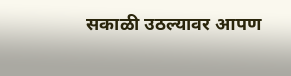सकाळी उठल्यावर आपण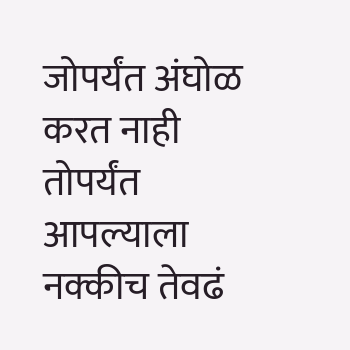जोपर्यंत अंघोळ करत नाही तोपर्यंत आपल्याला नक्कीच तेवढं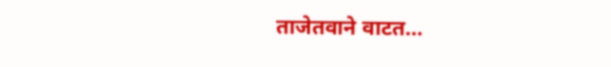ताजेतवाने वाटत…